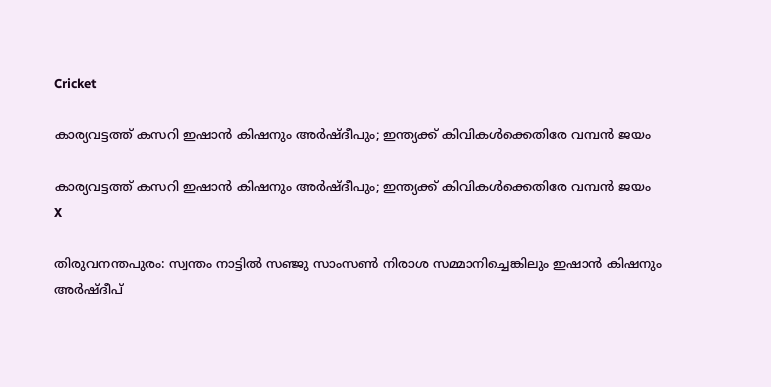Cricket

കാര്യവട്ടത്ത് കസറി ഇഷാന്‍ കിഷനും അര്‍ഷ്ദീപും; ഇന്ത്യക്ക് കിവികള്‍ക്കെതിരേ വമ്പന്‍ ജയം

കാര്യവട്ടത്ത് കസറി ഇഷാന്‍ കിഷനും അര്‍ഷ്ദീപും; ഇന്ത്യക്ക് കിവികള്‍ക്കെതിരേ വമ്പന്‍ ജയം
X

തിരുവനന്തപുരം: സ്വന്തം നാട്ടില്‍ സഞ്ജു സാംസണ്‍ നിരാശ സമ്മാനിച്ചെങ്കിലും ഇഷാന്‍ കിഷനും അര്‍ഷ്ദീപ്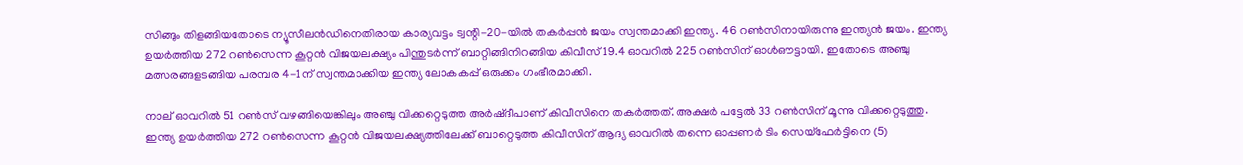സിങ്ങും തിളങ്ങിയതോടെ ന്യൂസീലന്‍ഡിനെതിരായ കാര്യവട്ടം ട്വന്റി-20-യില്‍ തകര്‍പ്പന്‍ ജയം സ്വന്തമാക്കി ഇന്ത്യ. 46 റണ്‍സിനായിരുന്നു ഇന്ത്യന്‍ ജയം. ഇന്ത്യ ഉയര്‍ത്തിയ 272 റണ്‍സെന്ന കൂറ്റന്‍ വിജയലക്ഷ്യം പിന്തുടര്‍ന്ന് ബാറ്റിങ്ങിനിറങ്ങിയ കിവീസ് 19.4 ഓവറില്‍ 225 റണ്‍സിന് ഓള്‍ഔട്ടായി. ഇതോടെ അഞ്ചു മത്സരങ്ങളടങ്ങിയ പരമ്പര 4-1ന് സ്വന്തമാക്കിയ ഇന്ത്യ ലോകകപ്പ് ഒരുക്കം ഗംഭീരമാക്കി.

നാല് ഓവറില്‍ 51 റണ്‍സ് വഴങ്ങിയെങ്കിലും അഞ്ചു വിക്കറ്റെടുത്ത അര്‍ഷ്ദീപാണ് കിവീസിനെ തകര്‍ത്തത്. അക്ഷര്‍ പട്ടേല്‍ 33 റണ്‍സിന് മൂന്നു വിക്കറ്റെടുത്തു. ഇന്ത്യ ഉയര്‍ത്തിയ 272 റണ്‍സെന്ന കൂറ്റന്‍ വിജയലക്ഷ്യത്തിലേക്ക് ബാറ്റെടുത്ത കിവീസിന് ആദ്യ ഓവറില്‍ തന്നെ ഓപ്പണര്‍ ടിം സെയ്ഫേര്‍ട്ടിനെ (5)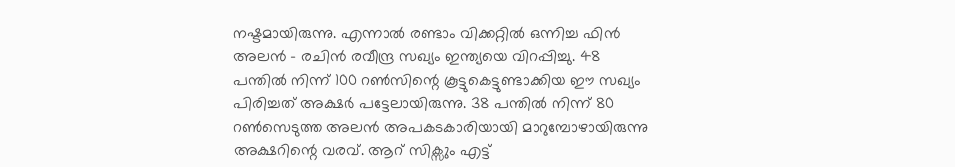നഷ്ടമായിരുന്നു. എന്നാല്‍ രണ്ടാം വിക്കറ്റില്‍ ഒന്നിച്ച ഫിന്‍ അലന്‍ - രചിന്‍ രവീന്ദ്ര സഖ്യം ഇന്ത്യയെ വിറപ്പിച്ചു. 48 പന്തില്‍ നിന്ന് 100 റണ്‍സിന്റെ കൂട്ടുകെട്ടുണ്ടാക്കിയ ഈ സഖ്യം പിരിച്ചത് അക്ഷര്‍ പട്ടേലായിരുന്നു. 38 പന്തില്‍ നിന്ന് 80 റണ്‍സെടുത്ത അലന്‍ അപകടകാരിയായി മാറുമ്പോഴായിരുന്നു അക്ഷറിന്റെ വരവ്. ആറ് സിക്സും എട്ട്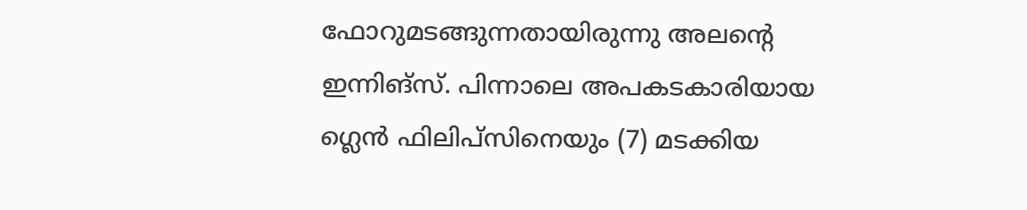ഫോറുമടങ്ങുന്നതായിരുന്നു അലന്റെ ഇന്നിങ്സ്. പിന്നാലെ അപകടകാരിയായ ഗ്ലെന്‍ ഫിലിപ്സിനെയും (7) മടക്കിയ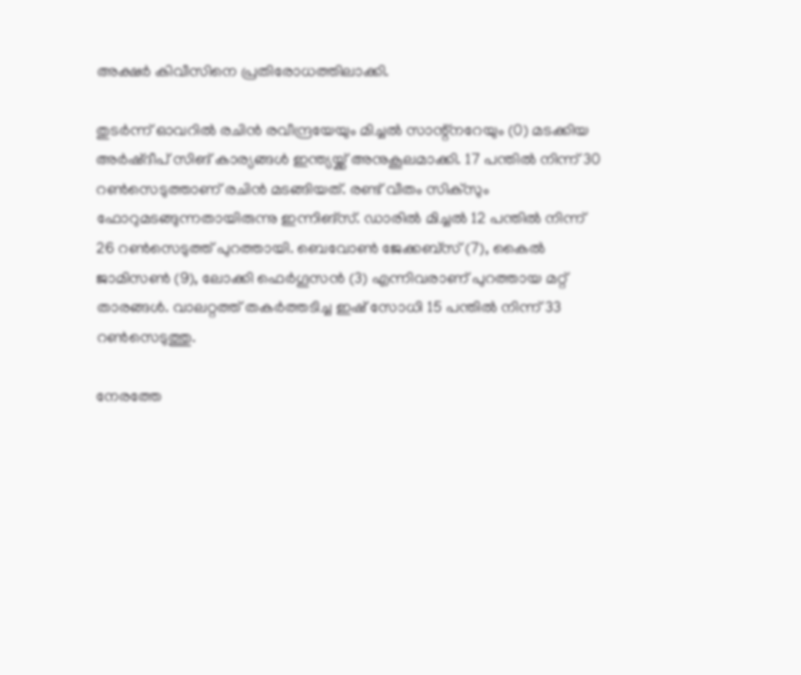അക്ഷര്‍ കിവീസിനെ പ്രതിരോധത്തിലാക്കി.

തുടര്‍ന്ന് ഓവറില്‍ രചിന്‍ രവീന്ദ്രയേയും മിച്ചല്‍ സാന്റ്നറേയും (0) മടക്കിയ അര്‍ഷ്ദീപ് സിങ് കാര്യങ്ങള്‍ ഇന്ത്യയ്ക്ക് അനുകൂലമാക്കി. 17 പന്തില്‍ നിന്ന് 30 റണ്‍സെടുത്താണ് രചിന്‍ മടങ്ങിയത്. രണ്ട് വീതം സിക്സും ഫോറുമടങ്ങുന്നതായിരുന്നു ഇന്നിങ്സ്. ഡാരില്‍ മിച്ചല്‍ 12 പന്തില്‍ നിന്ന് 26 റണ്‍സെടുത്ത് പുറത്തായി. ബെവോണ്‍ ജേക്കബ്സ് (7), കൈല്‍ ജാമിസണ്‍ (9), ലോക്കി ഫെര്‍ഗൂസന്‍ (3) എന്നിവരാണ് പുറത്തായ മറ്റ് താരങ്ങള്‍. വാലറ്റത്ത് തകര്‍ത്തടിച്ച ഇഷ് സോധി 15 പന്തില്‍ നിന്ന് 33 റണ്‍സെടുത്തു.

നേരത്തേ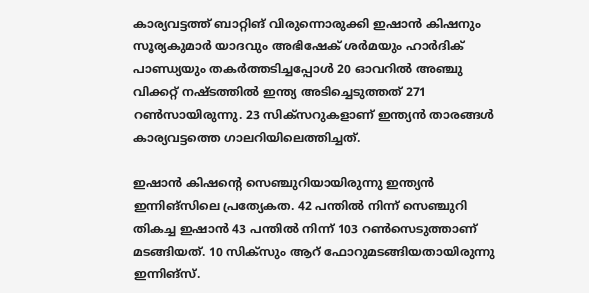കാര്യവട്ടത്ത് ബാറ്റിങ് വിരുന്നൊരുക്കി ഇഷാന്‍ കിഷനും സൂര്യകുമാര്‍ യാദവും അഭിഷേക് ശര്‍മയും ഹാര്‍ദിക് പാണ്ഡ്യയും തകര്‍ത്തടിച്ചപ്പോള്‍ 20 ഓവറില്‍ അഞ്ചു വിക്കറ്റ് നഷ്ടത്തില്‍ ഇന്ത്യ അടിച്ചെടുത്തത് 271 റണ്‍സായിരുന്നു. 23 സിക്‌സറുകളാണ് ഇന്ത്യന്‍ താരങ്ങള്‍ കാര്യവട്ടത്തെ ഗാലറിയിലെത്തിച്ചത്.

ഇഷാന്‍ കിഷന്റെ സെഞ്ചുറിയായിരുന്നു ഇന്ത്യന്‍ ഇന്നിങ്‌സിലെ പ്രത്യേകത. 42 പന്തില്‍ നിന്ന് സെഞ്ചുറി തികച്ച ഇഷാന്‍ 43 പന്തില്‍ നിന്ന് 103 റണ്‍സെടുത്താണ് മടങ്ങിയത്. 10 സിക്‌സും ആറ് ഫോറുമടങ്ങിയതായിരുന്നു ഇന്നിങ്‌സ്.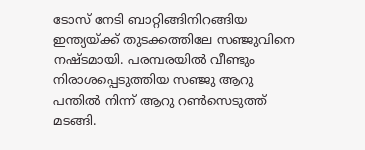ടോസ് നേടി ബാറ്റിങ്ങിനിറങ്ങിയ ഇന്ത്യയ്ക്ക് തുടക്കത്തിലേ സഞ്ജുവിനെ നഷ്ടമായി. പരമ്പരയില്‍ വീണ്ടും നിരാശപ്പെടുത്തിയ സഞ്ജു ആറു പന്തില്‍ നിന്ന് ആറു റണ്‍സെടുത്ത് മടങ്ങി.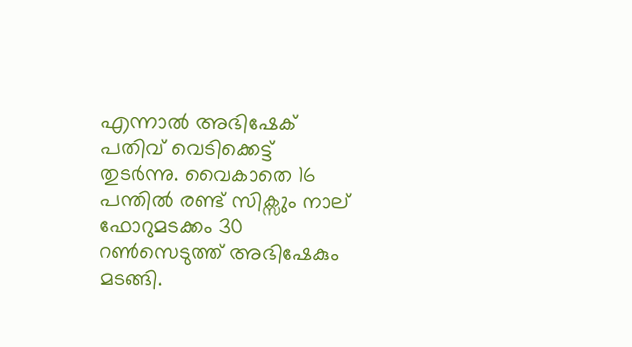എന്നാല്‍ അഭിഷേക് പതിവ് വെടിക്കെട്ട് തുടര്‍ന്നു. വൈകാതെ 16 പന്തില്‍ രണ്ട് സിക്സും നാല് ഫോറുമടക്കം 30 റണ്‍സെടുത്ത് അഭിഷേകും മടങ്ങി.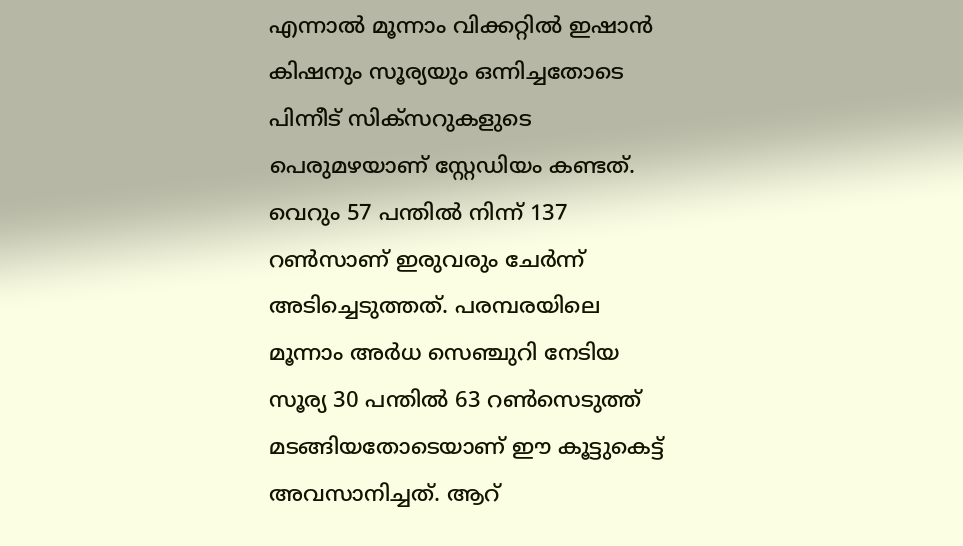എന്നാല്‍ മൂന്നാം വിക്കറ്റില്‍ ഇഷാന്‍ കിഷനും സൂര്യയും ഒന്നിച്ചതോടെ പിന്നീട് സിക്‌സറുകളുടെ പെരുമഴയാണ് സ്റ്റേഡിയം കണ്ടത്. വെറും 57 പന്തില്‍ നിന്ന് 137 റണ്‍സാണ് ഇരുവരും ചേര്‍ന്ന് അടിച്ചെടുത്തത്. പരമ്പരയിലെ മൂന്നാം അര്‍ധ സെഞ്ചുറി നേടിയ സൂര്യ 30 പന്തില്‍ 63 റണ്‍സെടുത്ത് മടങ്ങിയതോടെയാണ് ഈ കൂട്ടുകെട്ട് അവസാനിച്ചത്. ആറ്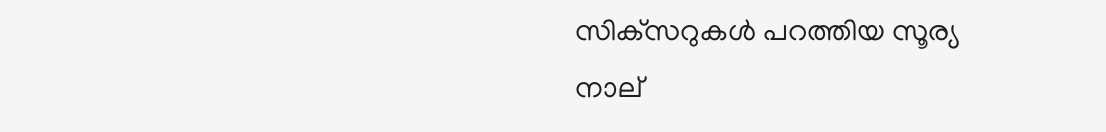സിക്‌സറുകള്‍ പറത്തിയ സൂര്യ നാല്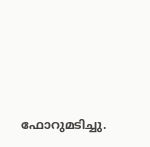ഫോറുമടിച്ചു.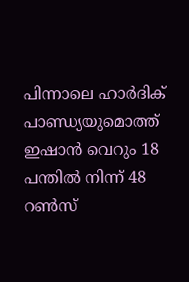പിന്നാലെ ഹാര്‍ദിക് പാണ്ഡ്യയുമൊത്ത് ഇഷാന്‍ വെറും 18 പന്തില്‍ നിന്ന് 48 റണ്‍സ്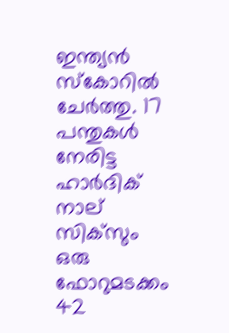ഇന്ത്യന്‍ സ്‌കോറില്‍ ചേര്‍ത്തു. 17 പന്തുകള്‍ നേരിട്ട ഹാര്‍ദിക് നാല് സിക്‌സും ഒരു ഫോറുമടക്കം 42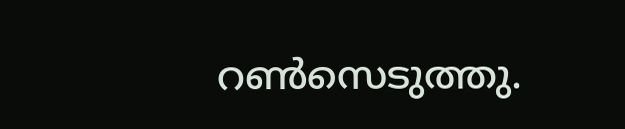റണ്‍സെടുത്തു.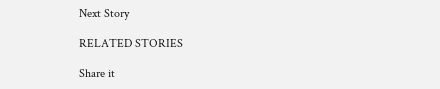Next Story

RELATED STORIES

Share it